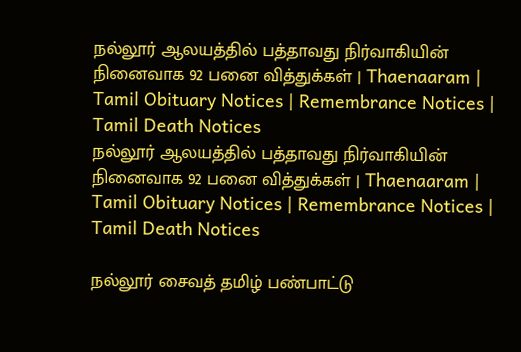நல்லூர் ஆலயத்தில் பத்தாவது நிர்வாகியின்  நினைவாக 92 பனை வித்துக்கள் | Thaenaaram |  Tamil Obituary Notices | Remembrance Notices | Tamil Death Notices
நல்லூர் ஆலயத்தில் பத்தாவது நிர்வாகியின்  நினைவாக 92 பனை வித்துக்கள் | Thaenaaram |  Tamil Obituary Notices | Remembrance Notices | Tamil Death Notices

நல்லூர் சைவத் தமிழ் பண்பாட்டு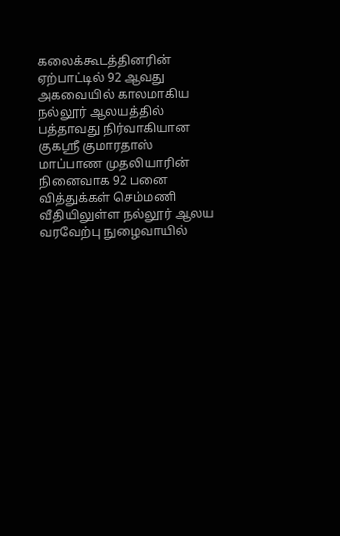கலைக்கூடத்தினரின் ஏற்பாட்டில் 92 ஆவது அகவையில் காலமாகிய நல்லூர் ஆலயத்தில் பத்தாவது நிர்வாகியான குகஸ்ரீ குமாரதாஸ் மாப்பாண முதலியாரின் நினைவாக 92 பனை வித்துக்கள் செம்மணி வீதியிலுள்ள நல்லூர் ஆலய வரவேற்பு நுழைவாயில்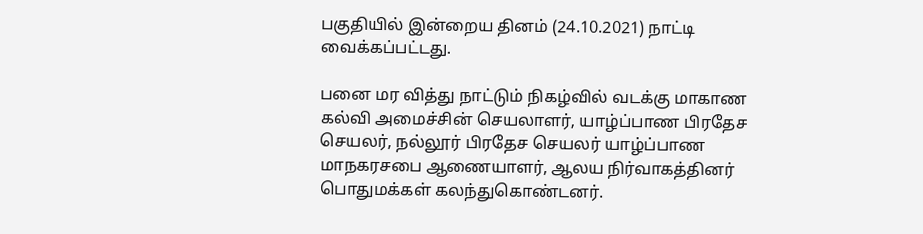பகுதியில் இன்றைய தினம் (24.10.2021) நாட்டி வைக்கப்பட்டது.

பனை மர வித்து நாட்டும் நிகழ்வில் வடக்கு மாகாண கல்வி அமைச்சின் செயலாளர், யாழ்ப்பாண பிரதேச செயலர், நல்லூர் பிரதேச செயலர் யாழ்ப்பாண மாநகரசபை ஆணையாளர், ஆலய நிர்வாகத்தினர் பொதுமக்கள் கலந்துகொண்டனர்.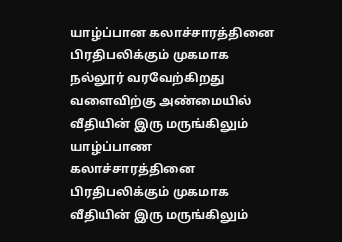யாழ்ப்பான கலாச்சாரத்தினை பிரதிபலிக்கும் முகமாக நல்லூர் வரவேற்கிறது வளைவிற்கு அண்மையில் வீதியின் இரு மருங்கிலும் யாழ்ப்பாண கலாச்சாரத்தினை பிரதிபலிக்கும் முகமாக வீதியின் இரு மருங்கிலும்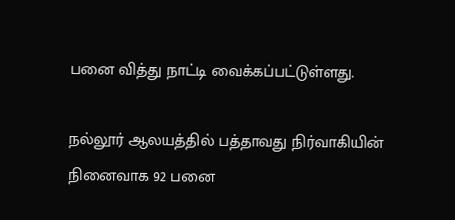பனை வித்து நாட்டி வைக்கப்பட்டுள்ளது.

நல்லூர் ஆலயத்தில் பத்தாவது நிர்வாகியின்  நினைவாக 92 பனை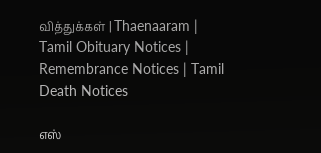வித்துக்கள் | Thaenaaram |  Tamil Obituary Notices | Remembrance Notices | Tamil Death Notices

எஸ்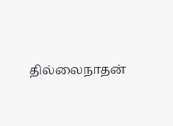தில்லைநாதன்